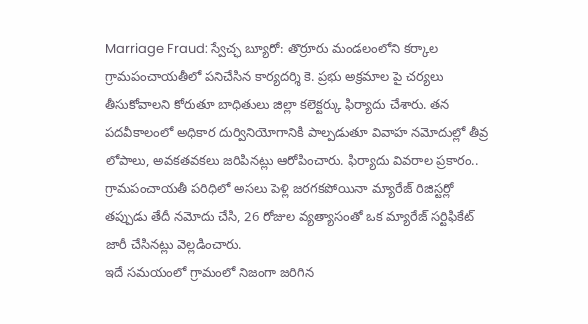Marriage Fraud: స్వేచ్ఛ బ్యూరో: తొర్రూరు మండలంలోని కర్కాల గ్రామపంచాయతీలో పనిచేసిన కార్యదర్శి కె. ప్రభు అక్రమాల పై చర్యలు తీసుకోవాలని కోరుతూ బాధితులు జిల్లా కలెక్టర్కు ఫిర్యాదు చేశారు. తన పదవీకాలంలో అధికార దుర్వినియోగానికి పాల్పడుతూ వివాహ నమోదుల్లో తీవ్ర లోపాలు, అవకతవకలు జరిపినట్లు ఆరోపించారు. ఫిర్యాదు వివరాల ప్రకారం.. గ్రామపంచాయతీ పరిధిలో అసలు పెళ్లి జరగకపోయినా మ్యారేజ్ రిజిస్టర్లో తప్పుడు తేదీ నమోదు చేసి, 26 రోజుల వ్యత్యాసంతో ఒక మ్యారేజ్ సర్టిఫికేట్ జారీ చేసినట్లు వెల్లడించారు.
ఇదే సమయంలో గ్రామంలో నిజంగా జరిగిన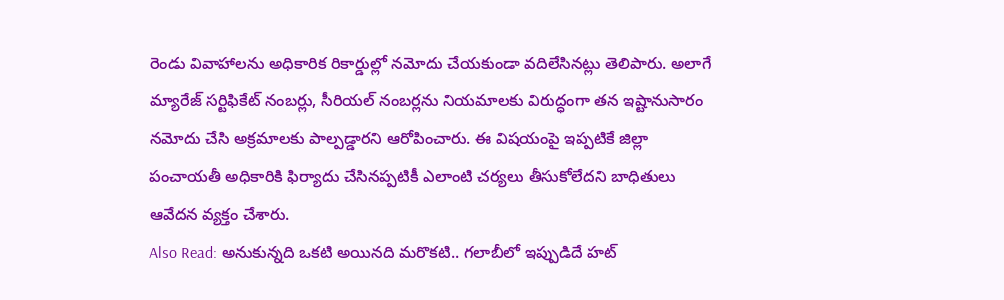రెండు వివాహాలను అధికారిక రికార్డుల్లో నమోదు చేయకుండా వదిలేసినట్లు తెలిపారు. అలాగే మ్యారేజ్ సర్టిఫికేట్ నంబర్లు, సీరియల్ నంబర్లను నియమాలకు విరుద్ధంగా తన ఇష్టానుసారం నమోదు చేసి అక్రమాలకు పాల్పడ్డారని ఆరోపించారు. ఈ విషయంపై ఇప్పటికే జిల్లా పంచాయతీ అధికారికి ఫిర్యాదు చేసినప్పటికీ ఎలాంటి చర్యలు తీసుకోలేదని బాధితులు ఆవేదన వ్యక్తం చేశారు.
Also Read: అనుకున్నది ఒకటి అయినది మరొకటి.. గలాబీలో ఇప్పుడిదే హట్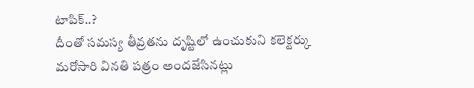టాపిక్..?
దీంతో సమస్య తీవ్రతను దృష్టిలో ఉంచుకుని కలెక్టర్కు మరోసారి వినతి పత్రం అందజేసినట్లు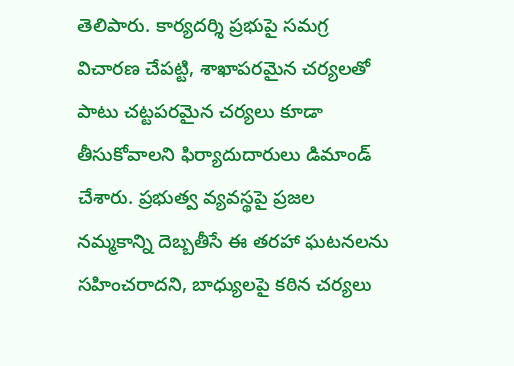తెలిపారు. కార్యదర్శి ప్రభుపై సమగ్ర విచారణ చేపట్టి, శాఖాపరమైన చర్యలతో పాటు చట్టపరమైన చర్యలు కూడా తీసుకోవాలని ఫిర్యాదుదారులు డిమాండ్ చేశారు. ప్రభుత్వ వ్యవస్థపై ప్రజల నమ్మకాన్ని దెబ్బతీసే ఈ తరహా ఘటనలను సహించరాదని, బాధ్యులపై కఠిన చర్యలు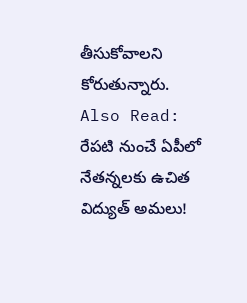తీసుకోవాలని కోరుతున్నారు.
Also Read: రేపటి నుంచే ఏపీలో నేతన్నలకు ఉచిత విద్యుత్ అమలు!